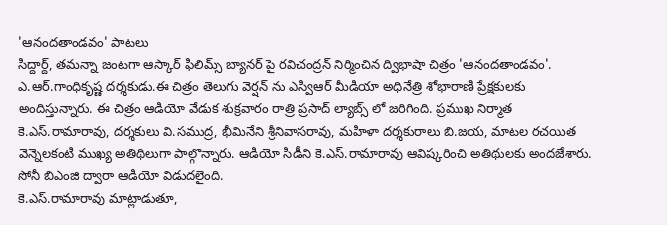'ఆనందతాండవం' పాటలు
సిద్దార్ద్, తమన్నా జంటగా ఆస్కార్ ఫిలిమ్స్ బ్యానర్ పై రవిచంద్రన్ నిర్మించిన ద్విభాషా చిత్రం 'ఆనందతాండవం'. ఎ.ఆర్.గాంధికృష్ణ దర్శకుడు.ఈ చిత్రం తెలుగు వెర్షన్ ను ఎస్విఆర్ మీడియా అధినేత్రి శోభారాణి ప్రేక్షకులకు అందిస్తున్నారు. ఈ చిత్రం ఆడియో వేడుక శుక్రవారం రాత్రి ప్రసాద్ ల్యాబ్స్ లో జరిగింది. ప్రముఖ నిర్మాత కె.ఎస్.రామారావు, దర్శకులు వి.సముద్ర, భీమినేని శ్రీనివాసరావు, మహిళా దర్శకురాలు బి.జయ, మాటల రచయిత వెన్నెలకంటి ముఖ్య అతిథిలుగా పాల్గొన్నారు. ఆడియో సిడీని కె.ఎస్.రామారావు ఆవిష్కరించి అతిథులకు అందజేశారు. సోనీ బిఎంజి ద్వారా ఆడియో విడుదలైంది.
కె.ఎస్.రామారావు మాట్లాడుతూ,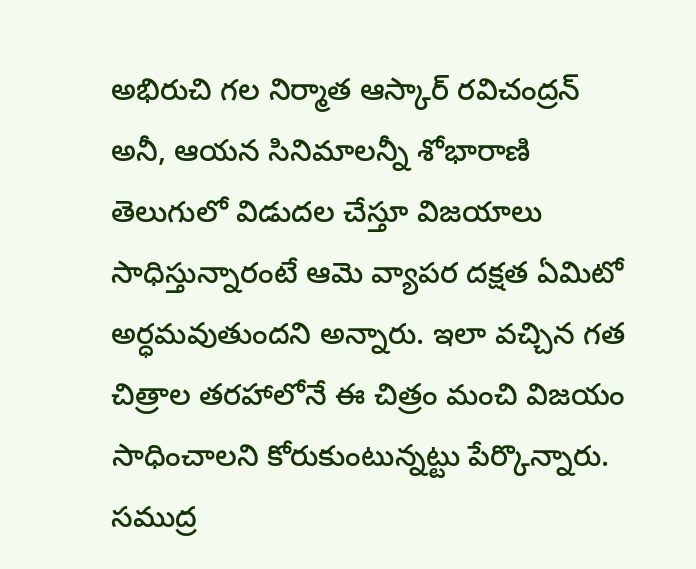అభిరుచి గల నిర్మాత ఆస్కార్ రవిచంద్రన్ అనీ, ఆయన సినిమాలన్నీ శోభారాణి తెలుగులో విడుదల చేస్తూ విజయాలు సాధిస్తున్నారంటే ఆమె వ్యాపర దక్షత ఏమిటో అర్ధమవుతుందని అన్నారు. ఇలా వచ్చిన గత చిత్రాల తరహాలోనే ఈ చిత్రం మంచి విజయం సాధించాలని కోరుకుంటున్నట్టు పేర్కొన్నారు. సముద్ర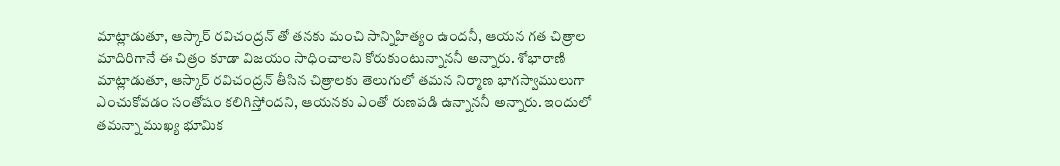మాట్లాడుతూ, ఆస్కార్ రవిచంద్రన్ తో తనకు మంచి సాన్నిహిత్యం ఉందనీ, ఆయన గత చిత్రాల మాదిరిగానే ఈ చిత్రం కూడా విజయం సాధించాలని కోరుకుంటున్నాననీ అన్నారు. శోభారాణి మాట్లాడుతూ, ఆస్కార్ రవిచంద్రన్ తీసిన చిత్రాలకు తెలుగులో తమన నిర్మాణ భాగస్వాములుగా ఎంచుకోవడం సంతోషం కలిగిస్తోందని, ఆయనకు ఎంతో రుణపడి ఉన్నాననీ అన్నారు. ఇందులో తమన్నా ముఖ్య భూమిక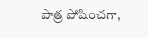పాత్ర పోషించగా,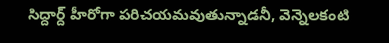సిద్దార్ద్ హీరోగా పరిచయమవుతున్నాడనీ, వెన్నెలకంటి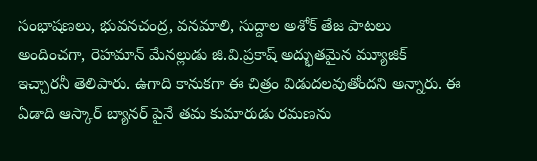సంభాషణలు, భువనచంద్ర, వనమాలి, సుద్దాల అశోక్ తేజ పాటలు అందించగా, రెహమాన్ మేనల్లుడు జి.వి.ప్రకాష్ అద్భుతమైన మ్యూజిక్ ఇచ్చారనీ తెలిపారు. ఉగాది కానుకగా ఈ చిత్రం విడుదలవుతోందని అన్నారు. ఈ ఏడాది ఆస్కార్ బ్యానర్ పైనే తమ కుమారుడు రమణను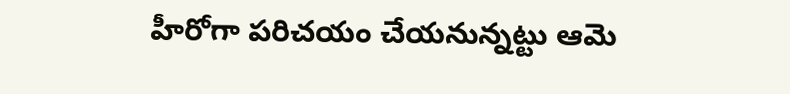హీరోగా పరిచయం చేయనున్నట్టు ఆమె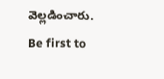వెల్లడించారు.
Be first to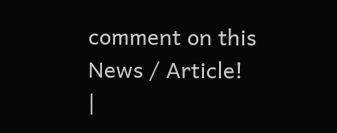comment on this News / Article!
|